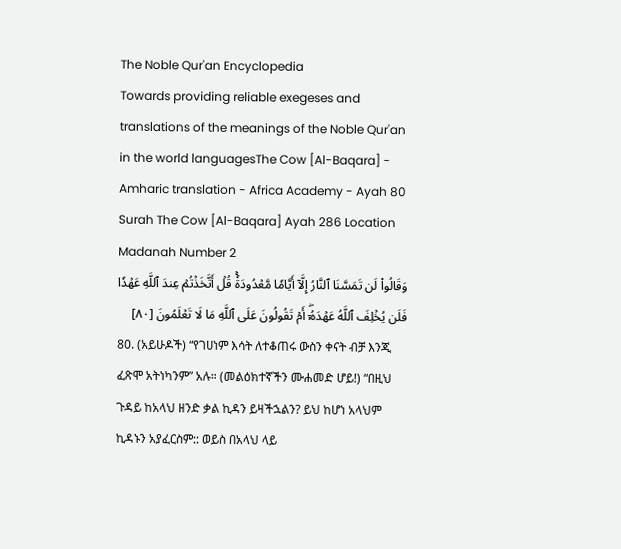The Noble Qur'an Encyclopedia
Towards providing reliable exegeses and translations of the meanings of the Noble Qur'an in the world languagesThe Cow [Al-Baqara] - Amharic translation - Africa Academy - Ayah 80
Surah The Cow [Al-Baqara] Ayah 286 Location Madanah Number 2
وَقَالُواْ لَن تَمَسَّنَا ٱلنَّارُ إِلَّآ أَيَّامٗا مَّعۡدُودَةٗۚ قُلۡ أَتَّخَذۡتُمۡ عِندَ ٱللَّهِ عَهۡدٗا فَلَن يُخۡلِفَ ٱللَّهُ عَهۡدَهُۥٓۖ أَمۡ تَقُولُونَ عَلَى ٱللَّهِ مَا لَا تَعۡلَمُونَ [٨٠]
80. (አይሁዶች) “የገሀነም እሳት ለተቆጠሩ ውስን ቀናት ብቻ እንጂ ፈጽሞ አትነካንም” አሉ። (መልዕክተኛችን ሙሐመድ ሆይ!) “በዚህ ጉዳይ ከአላህ ዘንድ ቃል ኪዳን ይዛችኋልን? ይህ ከሆነ አላህም ኪዳኑን አያፈርስም:: ወይስ በአላህ ላይ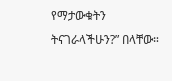የማታውቁትን ትናገራላችሁን?” በላቸው።